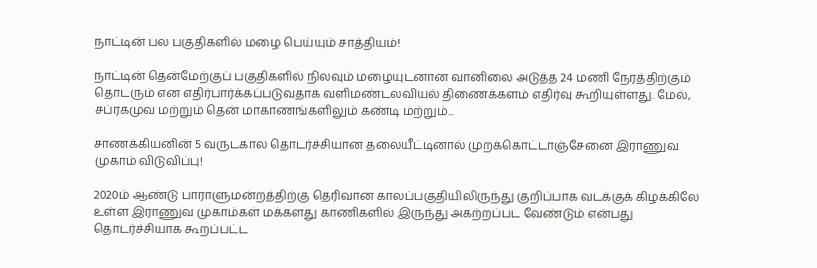நாட்டின் பல பகுதிகளில் மழை பெய்யும் சாத்தியம்!

நாட்டின் தென்மேற்குப் பகுதிகளில் நிலவும் மழையுடனான வானிலை அடுத்த 24 மணி நேரத்திற்கும் தொடரும் என எதிர்பார்க்கப்படுவதாக வளிமண்டலவியல் திணைக்களம் எதிர்வு கூறியுள்ளது. மேல், சப்ரகமுவ மற்றும் தென் மாகாணங்களிலும் கண்டி மற்றும்...

சாணக்கியனின் 5 வருடகால தொடர்ச்சியான தலையீட்டினால் முறக்கொட்டாஞ்சேனை இராணுவ முகாம் விடுவிப்பு!

2020ம் ஆண்டு பாராளுமன்றத்திற்கு தெரிவான காலப்பகுதியிலிருந்து குறிப்பாக வடக்குக் கிழக்கிலே உள்ள இராணுவ முகாம்கள் மக்களது காணிகளில் இருந்து அகற்றப்பட வேண்டும் என்பது தொடர்ச்சியாக கூறப்பட்ட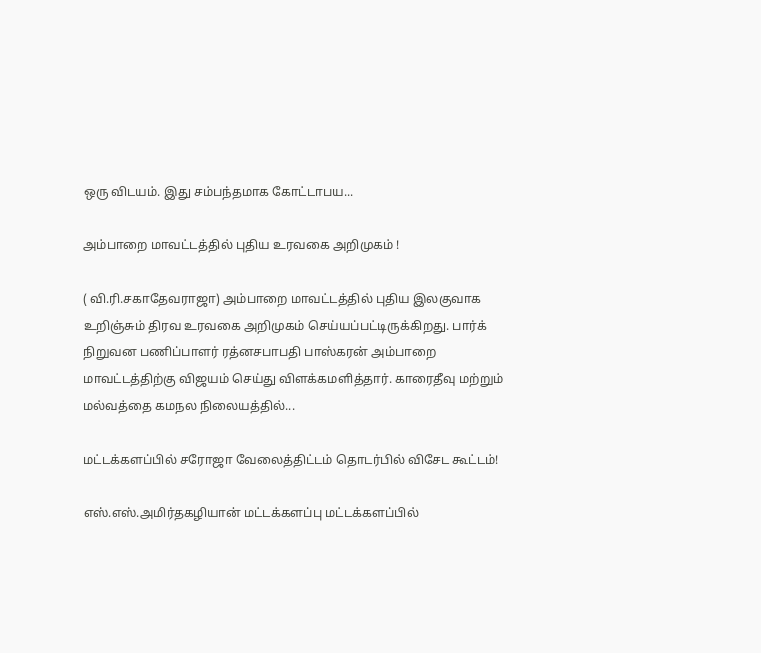ஒரு விடயம். இது சம்பந்தமாக கோட்டாபய...

அம்பாறை மாவட்டத்தில் புதிய உரவகை அறிமுகம் !

( வி.ரி.சகாதேவராஜா) அம்பாறை மாவட்டத்தில் புதிய இலகுவாக உறிஞ்சும் திரவ உரவகை அறிமுகம் செய்யப்பட்டிருக்கிறது. பார்க் நிறுவன பணிப்பாளர் ரத்னசபாபதி பாஸ்கரன் அம்பாறை மாவட்டத்திற்கு விஜயம் செய்து விளக்கமளித்தார். காரைதீவு மற்றும் மல்வத்தை கமநல நிலையத்தில்...

மட்டக்களப்பில் சரோஜா வேலைத்திட்டம் தொடர்பில் விசேட கூட்டம்!

எஸ்.எஸ்.அமிர்தகழியான் மட்டக்களப்பு மட்டக்களப்பில்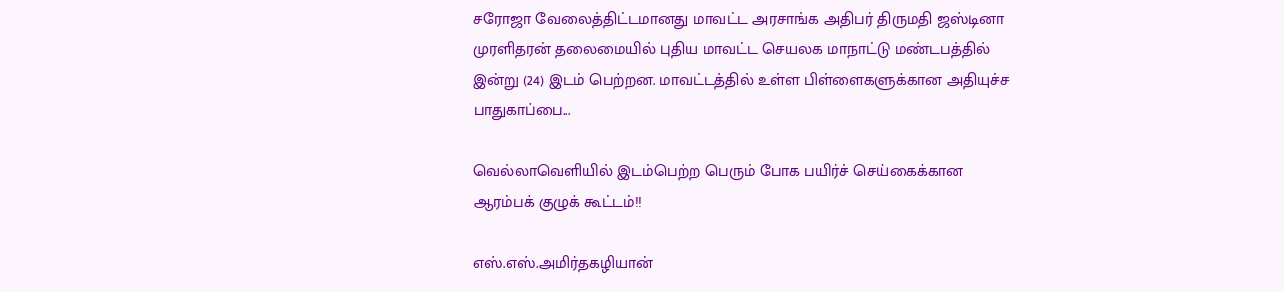சரோஜா வேலைத்திட்டமானது மாவட்ட அரசாங்க அதிபர் திருமதி ஜஸ்டினா முரளிதரன் தலைமையில் புதிய மாவட்ட செயலக மாநாட்டு மண்டபத்தில் இன்று (24) இடம் பெற்றன. மாவட்டத்தில் உள்ள பிள்ளைகளுக்கான அதியுச்ச பாதுகாப்பை...

வெல்லாவெளியில் இடம்பெற்ற பெரும் போக பயிர்ச் செய்கைக்கான ஆரம்பக் குழுக் கூட்டம்!!

எஸ்.எஸ்.அமிர்தகழியான்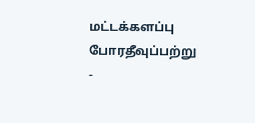மட்டக்களப்பு போரதீவுப்பற்று -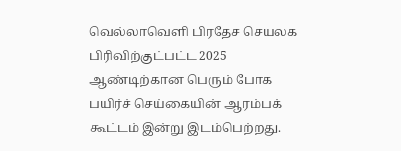வெல்லாவெளி பிரதேச செயலக பிரிவிற்குட்பட்ட 2025 ஆண்டிற்கான பெரும் போக பயிர்ச் செய்கையின் ஆரம்பக் கூட்டம் இன்று இடம்பெற்றது.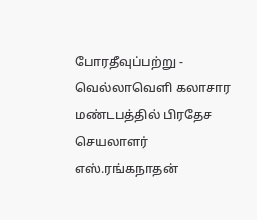போரதீவுப்பற்று - வெல்லாவெளி கலாசார மண்டபத்தில் பிரதேச செயலாளர் எஸ்.ரங்கநாதன்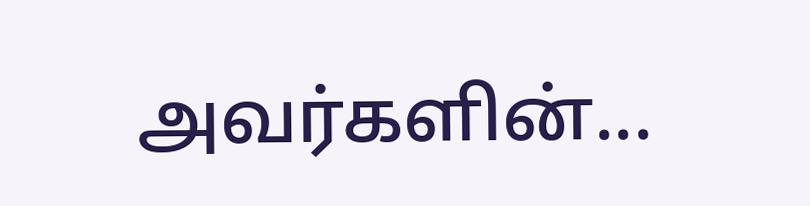அவர்களின்...